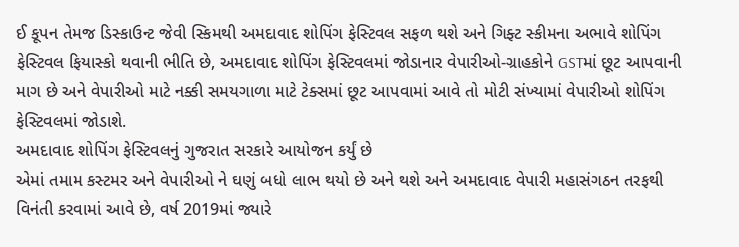ઈ કૂપન તેમજ ડિસ્કાઉન્ટ જેવી સ્કિમથી અમદાવાદ શોપિંગ ફેસ્ટિવલ સફળ થશે અને ગિફ્ટ સ્કીમના અભાવે શોપિંગ ફેસ્ટિવલ ફિયાસ્કો થવાની ભીતિ છે, અમદાવાદ શોપિંગ ફેસ્ટિવલમાં જોડાનાર વેપારીઓ-ગ્રાહકોને GSTમાં છૂટ આપવાની માગ છે અને વેપારીઓ માટે નક્કી સમયગાળા માટે ટેક્સમાં છૂટ આપવામાં આવે તો મોટી સંખ્યામાં વેપારીઓ શોપિંગ ફેસ્ટિવલમાં જોડાશે.
અમદાવાદ શોપિંગ ફેસ્ટિવલનું ગુજરાત સરકારે આયોજન કર્યું છે
એમાં તમામ કસ્ટમર અને વેપારીઓ ને ઘણું બધો લાભ થયો છે અને થશે અને અમદાવાદ વેપારી મહાસંગઠન તરફથી વિનંતી કરવામાં આવે છે, વર્ષ 2019માં જ્યારે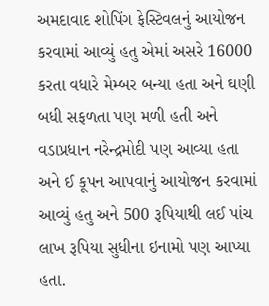અમદાવાદ શોપિંગ ફેસ્ટિવલનું આયોજન કરવામાં આવ્યું હતુ એમાં અસરે 16000 કરતા વધારે મેમ્બર બન્યા હતા અને ઘણી બધી સફળતા પણ મળી હતી અને વડાપ્રધાન નરેન્દ્રમોદી પણ આવ્યા હતા અને ઈ કૂપન આપવાનું આયોજન કરવામાં આવ્યું હતુ અને 500 રૂપિયાથી લઈ પાંચ લાખ રૂપિયા સુધીના ઇનામો પણ આપ્યા હતા.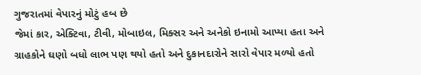ગુજરાતમાં વેપારનું મોટું હબ છે
જેમાં કાર, એક્ટિવા, ટીવી, મોબાઇલ, મિક્સર અને અનેકો ઇનામો આપ્યા હતા અને ગ્રાહકોને ઘણો બધો લાભ પણ થયો હતો અને દુકાનદારોને સારો વેપાર મળ્યો હતો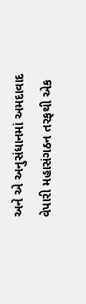અને એ અનુસંધાનમાં અમદાવાદ વેપારી મહાસંગઠન તરફથી એક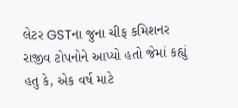લેટર GSTના જુના ચીફ કમિશનર રાજીવ ટોપનોને આપ્યો હતો જેમાં કહ્યું હતુ કે, એક વર્ષ માટે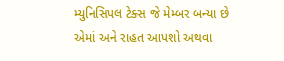મ્યુનિસિપલ ટેક્સ જે મેમ્બર બન્યા છે એમાં અને રાહત આપશો અથવા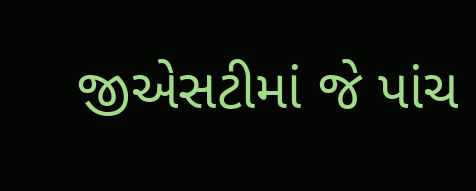જીએસટીમાં જે પાંચ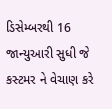ડિસેમ્બરથી 16 જાન્યુઆરી સુધી જે કસ્ટમર ને વેચાણ કરે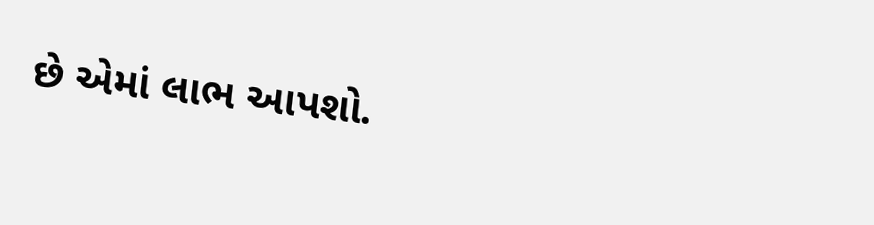છે એમાં લાભ આપશો.